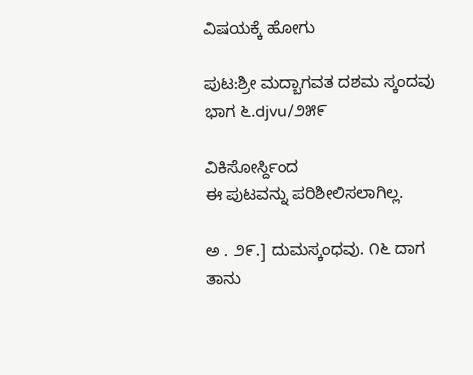ವಿಷಯಕ್ಕೆ ಹೋಗು

ಪುಟ:ಶ್ರೀ ಮದ್ಬಾಗವತ ದಶಮ ಸ್ಕಂದವು ಭಾಗ ೬.djvu/೨೫೯

ವಿಕಿಸೋರ್ಸ್ದಿಂದ
ಈ ಪುಟವನ್ನು ಪರಿಶೀಲಿಸಲಾಗಿಲ್ಲ.

ಅ . ೨೯.] ದುಮಸ್ಕಂಧವು. ೧೬ ದಾಗ ತಾನು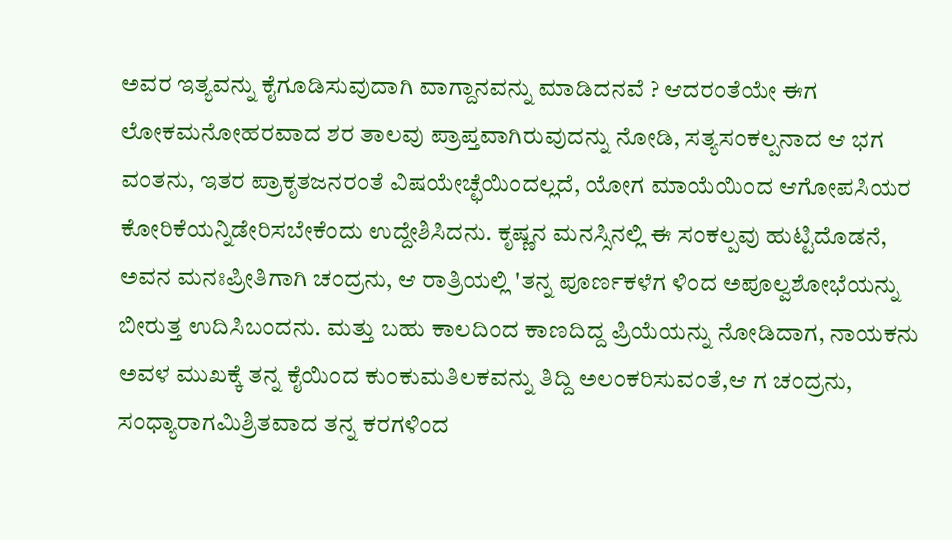ಅವರ ಇತ್ಯವನ್ನು ಕೈಗೂಡಿಸುವುದಾಗಿ ವಾಗ್ದಾನವನ್ನು ಮಾಡಿದನವೆ ? ಆದರಂತೆಯೇ ಈಗ ಲೋಕಮನೋಹರವಾದ ಶರ ತಾಲವು ಪ್ರಾಪ್ತವಾಗಿರುವುದನ್ನು ನೋಡಿ, ಸತ್ಯಸಂಕಲ್ಪನಾದ ಆ ಭಗ ವಂತನು, ಇತರ ಪ್ರಾಕೃತಜನರಂತೆ ವಿಷಯೇಚ್ಛೆಯಿಂದಲ್ಲದೆ, ಯೋಗ ಮಾಯೆಯಿಂದ ಆಗೋಪಸಿಯರ ಕೋರಿಕೆಯನ್ನಿಡೇರಿಸಬೇಕೆಂದು ಉದ್ದೇಶಿಸಿದನು. ಕೃಷ್ಣನ ಮನಸ್ಸಿನಲ್ಲಿ ಈ ಸಂಕಲ್ಪವು ಹುಟ್ಟಿದೊಡನೆ, ಅವನ ಮನಃಪ್ರೀತಿಗಾಗಿ ಚಂದ್ರನು, ಆ ರಾತ್ರಿಯಲ್ಲಿ 'ತನ್ನ ಪೂರ್ಣಕಳೆಗ ಳಿಂದ ಅಪೂಲ್ವಶೋಭೆಯನ್ನು ಬೀರುತ್ತ ಉದಿಸಿಬಂದನು. ಮತ್ತು ಬಹು ಕಾಲದಿಂದ ಕಾಣದಿದ್ದ ಪ್ರಿಯೆಯನ್ನು ನೋಡಿದಾಗ, ನಾಯಕನು ಅವಳ ಮುಖಕ್ಕೆ ತನ್ನ ಕೈಯಿಂದ ಕುಂಕುಮತಿಲಕವನ್ನು ತಿದ್ದಿ ಅಲಂಕರಿಸುವಂತೆ,ಆ ಗ ಚಂದ್ರನು, ಸಂಧ್ಯಾರಾಗಮಿಶ್ರಿತವಾದ ತನ್ನ ಕರಗಳಿಂದ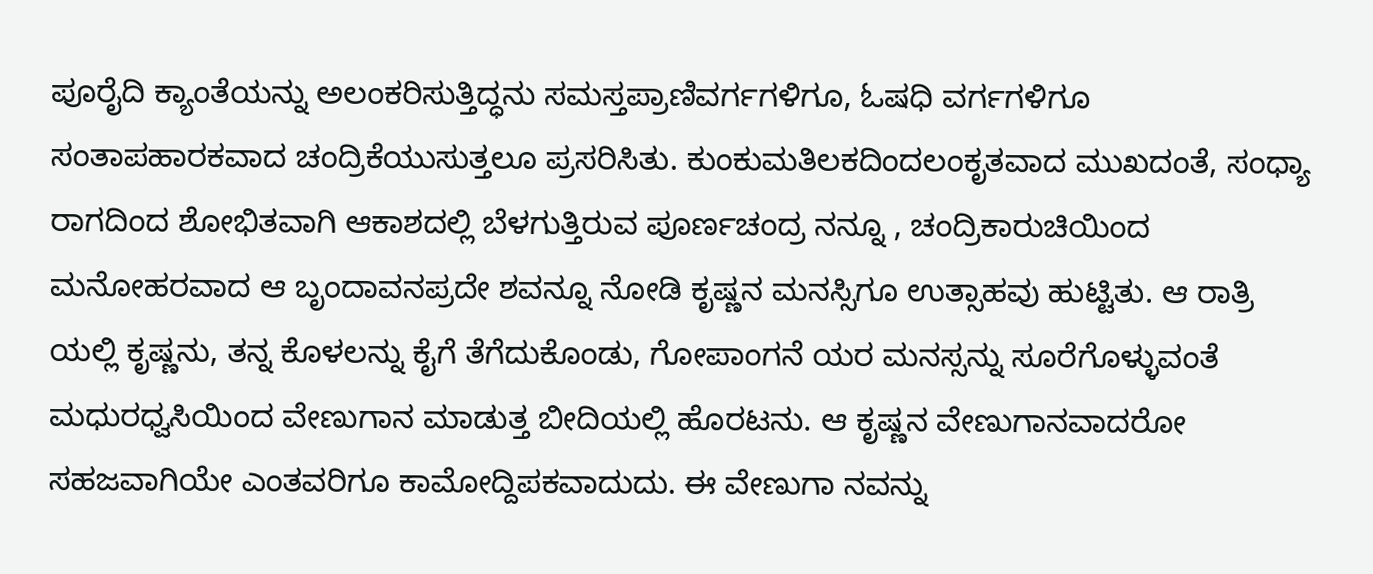ಪೂರೈದಿ ಕ್ಯಾಂತೆಯನ್ನು ಅಲಂಕರಿಸುತ್ತಿದ್ಧನು ಸಮಸ್ತಪ್ರಾಣಿವರ್ಗಗಳಿಗೂ, ಓಷಧಿ ವರ್ಗಗಳಿಗೂ ಸಂತಾಪಹಾರಕವಾದ ಚಂದ್ರಿಕೆಯುಸುತ್ತಲೂ ಪ್ರಸರಿಸಿತು. ಕುಂಕುಮತಿಲಕದಿಂದಲಂಕೃತವಾದ ಮುಖದಂತೆ, ಸಂಧ್ಯಾ ರಾಗದಿಂದ ಶೋಭಿತವಾಗಿ ಆಕಾಶದಲ್ಲಿ ಬೆಳಗುತ್ತಿರುವ ಪೂರ್ಣಚಂದ್ರ ನನ್ನೂ , ಚಂದ್ರಿಕಾರುಚಿಯಿಂದ ಮನೋಹರವಾದ ಆ ಬೃಂದಾವನಪ್ರದೇ ಶವನ್ನೂ ನೋಡಿ ಕೃಷ್ಣನ ಮನಸ್ಸಿಗೂ ಉತ್ಸಾಹವು ಹುಟ್ಟಿತು. ಆ ರಾತ್ರಿ ಯಲ್ಲಿ ಕೃಷ್ಣನು, ತನ್ನ ಕೊಳಲನ್ನು ಕೈಗೆ ತೆಗೆದುಕೊಂಡು, ಗೋಪಾಂಗನೆ ಯರ ಮನಸ್ಸನ್ನು ಸೂರೆಗೊಳ್ಳುವಂತೆ ಮಧುರಧ್ವಸಿಯಿಂದ ವೇಣುಗಾನ ಮಾಡುತ್ತ ಬೀದಿಯಲ್ಲಿ ಹೊರಟನು. ಆ ಕೃಷ್ಣನ ವೇಣುಗಾನವಾದರೋ ಸಹಜವಾಗಿಯೇ ಎಂತವರಿಗೂ ಕಾಮೋದ್ದಿಪಕವಾದುದು. ಈ ವೇಣುಗಾ ನವನ್ನು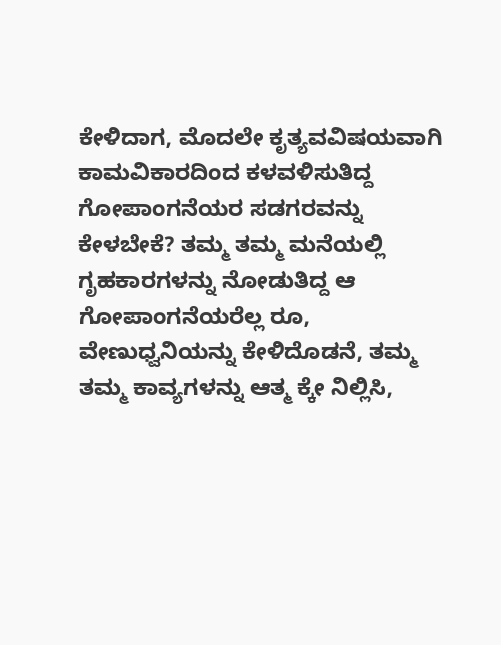ಕೇಳಿದಾಗ, ಮೊದಲೇ ಕೃತ್ಯವವಿಷಯವಾಗಿ ಕಾಮವಿಕಾರದಿಂದ ಕಳವಳಿಸುತಿದ್ದ ಗೋಪಾಂಗನೆಯರ ಸಡಗರವನ್ನು ಕೇಳಬೇಕೆ? ತಮ್ಮ ತಮ್ಮ ಮನೆಯಲ್ಲಿ ಗೃಹಕಾರಗಳನ್ನು ನೋಡುತಿದ್ದ ಆ ಗೋಪಾಂಗನೆಯರೆಲ್ಲ ರೂ, ವೇಣುಧ್ವನಿಯನ್ನು ಕೇಳಿದೊಡನೆ, ತಮ್ಮ ತಮ್ಮ ಕಾವ್ಯಗಳನ್ನು ಆತ್ಮ ಕ್ಕೇ ನಿಲ್ಲಿಸಿ,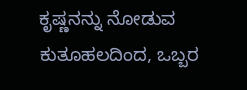ಕೃಷ್ಣನನ್ನು ನೋಡುವ ಕುತೂಹಲದಿಂದ, ಒಬ್ಬರ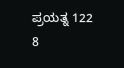ಪ್ರಯತ್ನ 122 8